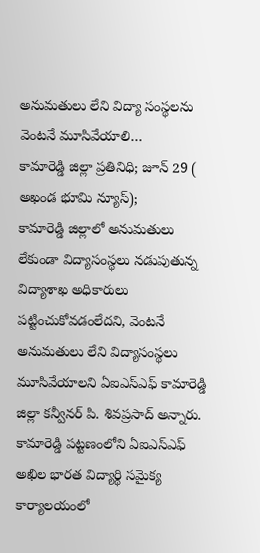అనుమతులు లేని విద్యా సంస్థలను వెంటనే మూసివేయాలి…
కామారెడ్డి జిల్లా ప్రతినిధి; జూన్ 29 ( అఖండ భూమి న్యూస్);
కామారెడ్డి జిల్లాలో అనుమతులు లేకుండా విద్యాసంస్థలు నడుపుతున్న విద్యాశాఖ అధికారులు పట్టించుకోవడంలేదని, వెంటనే అనుమతులు లేని విద్యాసంస్థలు మూసివేయాలని ఏఐఎస్ఎఫ్ కామారెడ్డి జిల్లా కన్వీనర్ పి. శివప్రసాద్ అన్నారు. కామారెడ్డి పట్టణంలోని ఏఐఎస్ఎఫ్ అఖిల భారత విద్యార్థి సమైక్య కార్యాలయంలో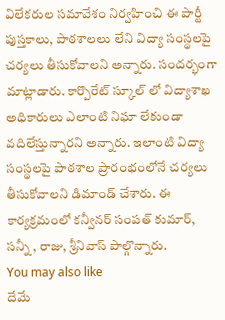విలేకరుల సమావేశం నిర్వహించి ఈ పార్టీ పుస్తకాలు, పాఠశాలలు లేని విద్యా సంస్థలపై చర్యలు తీసుకోవాలని అన్నారు. సందర్భంగా మాట్లాడారు. కార్పొరేట్ స్కూల్ లో విద్యాశాఖ అధికారులు ఎలాంటి నిఘా లేకుండా వదిలేస్తున్నారని అన్నారు. ఇలాంటి విద్యా సంస్థలపై పాఠశాల ప్రారంభంలోనే చర్యలు తీసుకోవాలని డిమాండ్ చేశారు. ఈ కార్యక్రమంలో కన్వీనర్ సంపత్ కుమార్, సన్నీ , రాజు, శ్రీనివాస్ పాల్గొన్నారు.
You may also like
దేమే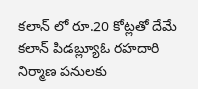కలాన్ లో రూ.20 కోట్లతో దేమే కలాన్ పిడబ్ల్యూఓ రహదారి నిర్మాణ పనులకు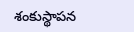శంకుస్థాపన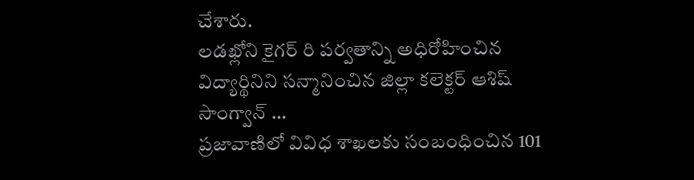చేశారు.
లడఖ్లోని కైగర్ రి పర్వతాన్ని అధిరోహించిన విద్యార్థినిని సన్మానించిన జిల్లా కలెక్టర్ ఆశిష్ సాంగ్వాన్ …
ప్రజావాణిలో వివిధ శాఖలకు సంబంధించిన 101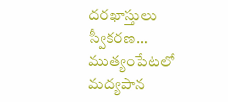దరఖాస్తులు స్వీకరణ…
ముత్యంపేటలో మద్యపాన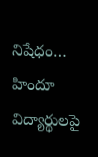నిషేధం…
హిందూ విద్యార్థులపై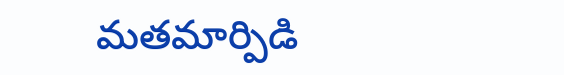మతమార్పిడి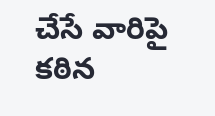చేసే వారిపై కఠిన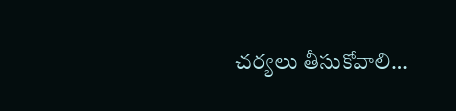చర్యలు తీసుకోవాలి…